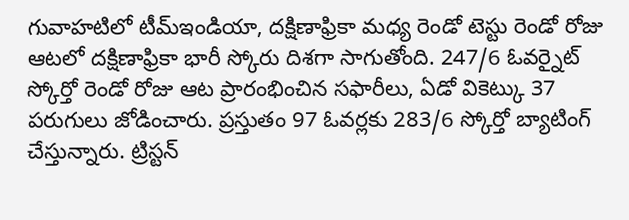గువాహటిలో టీమ్ఇండియా, దక్షిణాఫ్రికా మధ్య రెండో టెస్టు రెండో రోజు ఆటలో దక్షిణాఫ్రికా భారీ స్కోరు దిశగా సాగుతోంది. 247/6 ఓవర్నైట్ స్కోర్తో రెండో రోజు ఆట ప్రారంభించిన సఫారీలు, ఏడో వికెట్కు 37 పరుగులు జోడించారు. ప్రస్తుతం 97 ఓవర్లకు 283/6 స్కోర్తో బ్యాటింగ్ చేస్తున్నారు. ట్రిస్టన్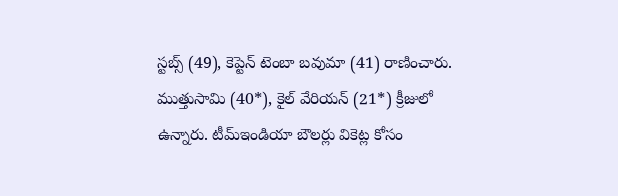స్టబ్స్ (49), కెప్టెన్ టెంబా బవుమా (41) రాణించారు. ముత్తుసామి (40*), కైల్ వేరియన్ (21*) క్రీజులో ఉన్నారు. టీమ్ఇండియా బౌలర్లు వికెట్ల కోసం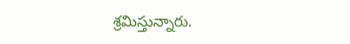శ్రమిస్తున్నారు.